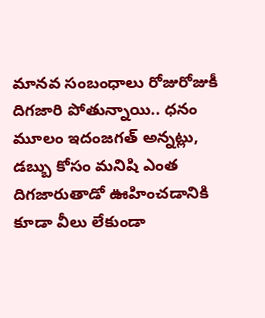మానవ సంబంధాలు రోజురోజుకీ దిగజారి పోతున్నాయి.. ధనం మూలం ఇదంజగత్ అన్నట్లు, డబ్బు కోసం మనిషి ఎంత దిగజారుతాడో ఊహించడానికి కూడా వీలు లేకుండా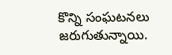కొన్ని సంఘటనలు జరుగుతున్నాయి.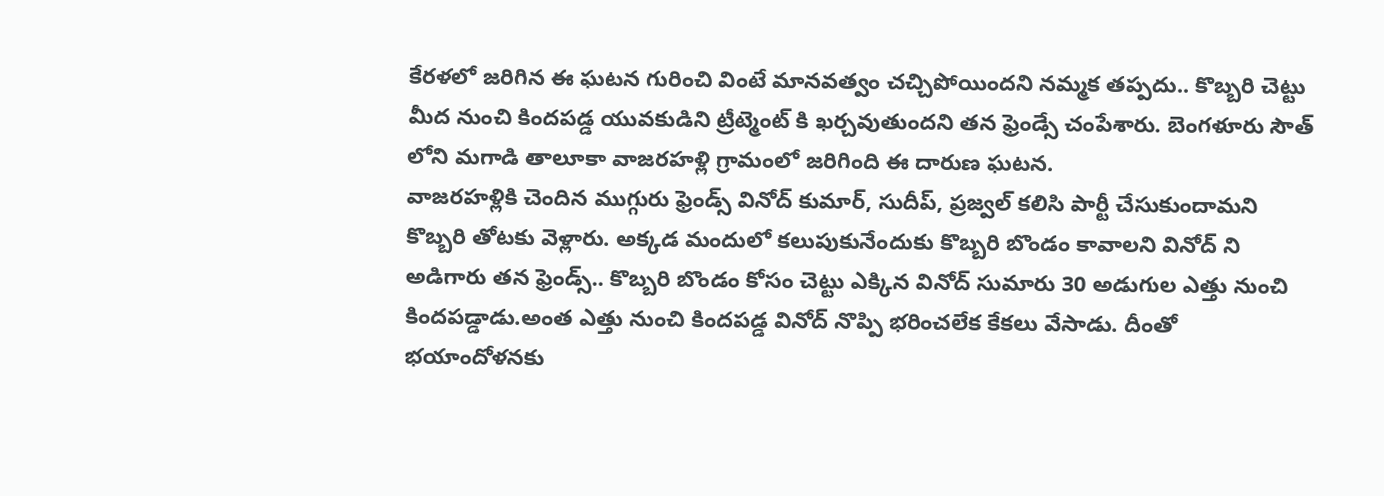కేరళలో జరిగిన ఈ ఘటన గురించి వింటే మానవత్వం చచ్చిపోయిందని నమ్మక తప్పదు.. కొబ్బరి చెట్టు మీద నుంచి కిందపడ్డ యువకుడిని ట్రీట్మెంట్ కి ఖర్చవుతుందని తన ఫ్రెండ్సే చంపేశారు. బెంగళూరు సౌత్ లోని మగాడి తాలూకా వాజరహళ్లి గ్రామంలో జరిగింది ఈ దారుణ ఘటన.
వాజరహళ్లికి చెందిన ముగ్గురు ఫ్రెండ్స్ వినోద్ కుమార్, సుదీప్, ప్రజ్వల్ కలిసి పార్టీ చేసుకుందామని కొబ్బరి తోటకు వెళ్లారు. అక్కడ మందులో కలుపుకునేందుకు కొబ్బరి బొండం కావాలని వినోద్ ని అడిగారు తన ఫ్రెండ్స్.. కొబ్బరి బొండం కోసం చెట్టు ఎక్కిన వినోద్ సుమారు 30 అడుగుల ఎత్తు నుంచి కిందపడ్డాడు.అంత ఎత్తు నుంచి కిందపడ్డ వినోద్ నొప్పి భరించలేక కేకలు వేసాడు. దీంతో భయాందోళనకు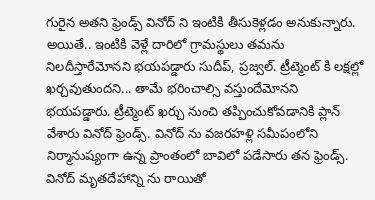గురైన అతని ఫ్రెండ్స్ వినోద్ ని ఇంటికి తీసుకెళ్లడం అనుకున్నారు.
అయితే.. ఇంటికి వెళ్లే దారిలో గ్రామస్థులు తమను నిలదీస్తారేమోనని భయపడ్డారు సుదీప్, ప్రజ్వల్. ట్రీట్మెంట్ కి లక్షల్లో ఖర్చవుతుందని... తామే భరించాల్సి వస్తుందేమోనని భయపడ్డారు. ట్రీట్మెంట్ ఖర్చు నుంచి తప్పించుకోవడానికి ప్లాన్ వేశారు వినోద్ ఫ్రెండ్స్. వినోద్ ను వజరహళ్లి సమీపంలోని నిర్మానుష్యంగా ఉన్న ప్రాంతంలో బావిలో పడేసారు తన ఫ్రెండ్స్.
వినోద్ మృతదేహాన్ని ను రాయితో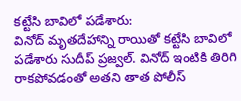కట్టేసి బావిలో పడేశారు:
వినోద్ మృతదేహాన్ని రాయితో కట్టేసి బావిలో పడేశారు సుదీప్ ప్రజ్వల్. వినోద్ ఇంటికి తిరిగి రాకపోవడంతో అతని తాత పోలీస్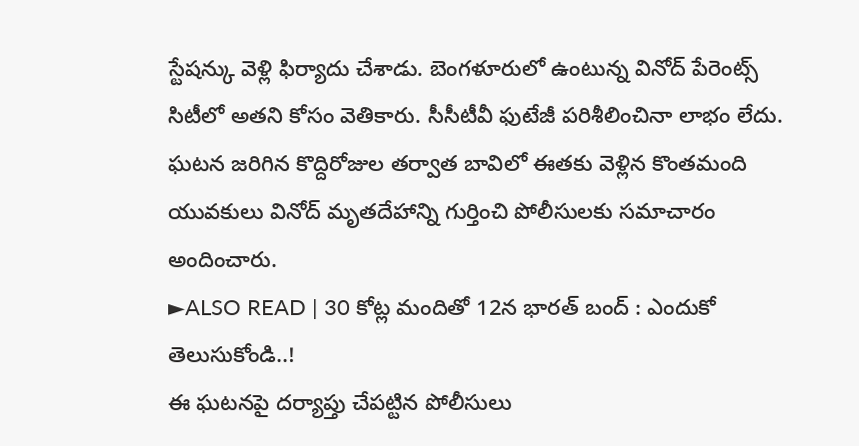స్టేషన్కు వెళ్లి ఫిర్యాదు చేశాడు. బెంగళూరులో ఉంటున్న వినోద్ పేరెంట్స్ సిటీలో అతని కోసం వెతికారు. సీసీటీవీ ఫుటేజీ పరిశీలించినా లాభం లేదు. ఘటన జరిగిన కొద్దిరోజుల తర్వాత బావిలో ఈతకు వెళ్లిన కొంతమంది యువకులు వినోద్ మృతదేహాన్ని గుర్తించి పోలీసులకు సమాచారం అందించారు.
►ALSO READ | 30 కోట్ల మందితో 12న భారత్ బంద్ : ఎందుకో తెలుసుకోండి..!
ఈ ఘటనపై దర్యాప్తు చేపట్టిన పోలీసులు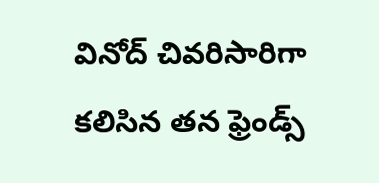వినోద్ చివరిసారిగా కలిసిన తన ఫ్రెండ్స్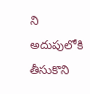ని అదుపులోకి తీసుకొని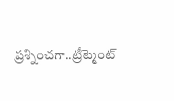ప్రశ్నించగా..ట్రీట్మెంట్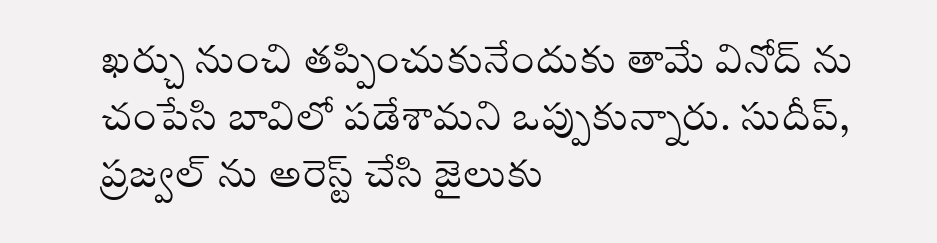ఖర్చు నుంచి తప్పించుకునేందుకు తామే వినోద్ ను చంపేసి బావిలో పడేశామని ఒప్పుకున్నారు. సుదీప్, ప్రజ్వల్ ను అరెస్ట్ చేసి జైలుకు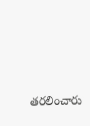తరలించారు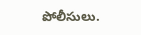పోలీసులు.